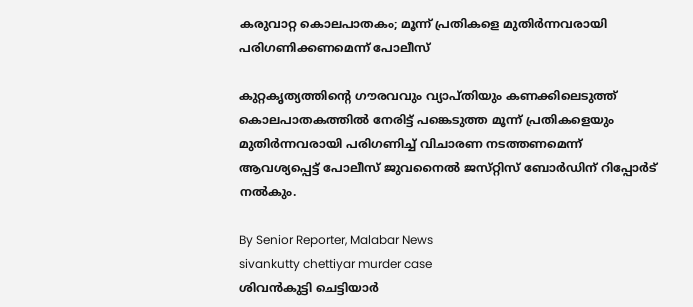കരുവാറ്റ കൊലപാതകം; മൂന്ന് പ്രതികളെ മുതിർന്നവരായി പരിഗണിക്കണമെന്ന് പോലീസ്

കുറ്റകൃത്യത്തിന്റെ ഗൗരവവും വ്യാപ്‌തിയും കണക്കിലെടുത്ത് കൊലപാതകത്തിൽ നേരിട്ട് പങ്കെടുത്ത മൂന്ന് പ്രതികളെയും മുതിർന്നവരായി പരിഗണിച്ച് വിചാരണ നടത്തണമെന്ന് ആവശ്യപ്പെട്ട് പോലീസ് ജുവനൈൽ ജസ്‌റ്റിസ്‌ ബോർഡിന് റിപ്പോർട് നൽകും.

By Senior Reporter, Malabar News
sivankutty chettiyar murder case
ശിവൻകുട്ടി ചെട്ടിയാർ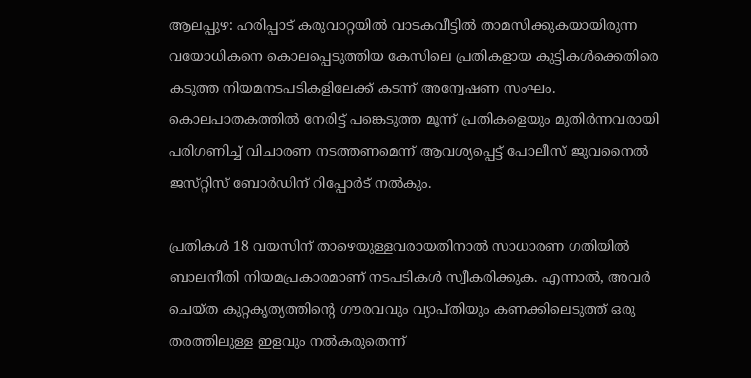ആലപ്പുഴ: ഹരിപ്പാട് കരുവാറ്റയിൽ വാടകവീട്ടിൽ താമസിക്കുകയായിരുന്ന വയോധികനെ കൊലപ്പെടുത്തിയ കേസിലെ പ്രതികളായ കുട്ടികൾക്കെതിരെ കടുത്ത നിയമനടപടികളിലേക്ക് കടന്ന് അന്വേഷണ സംഘം. കൊലപാതകത്തിൽ നേരിട്ട് പങ്കെടുത്ത മൂന്ന് പ്രതികളെയും മുതിർന്നവരായി പരിഗണിച്ച് വിചാരണ നടത്തണമെന്ന് ആവശ്യപ്പെട്ട് പോലീസ് ജുവനൈൽ ജസ്‌റ്റിസ്‌ ബോർഡിന് റിപ്പോർട് നൽകും.

പ്രതികൾ 18 വയസിന് താഴെയുള്ളവരായതിനാൽ സാധാരണ ഗതിയിൽ ബാലനീതി നിയമപ്രകാരമാണ് നടപടികൾ സ്വീകരിക്കുക. എന്നാൽ, അവർ ചെയ്‌ത കുറ്റകൃത്യത്തിന്റെ ഗൗരവവും വ്യാപ്‌തിയും കണക്കിലെടുത്ത് ഒരു തരത്തിലുള്ള ഇളവും നൽകരുതെന്ന്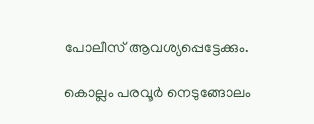പോലീസ് ആവശ്യപ്പെട്ടേക്കും.

കൊല്ലം പരവൂർ നെടുങ്ങോലം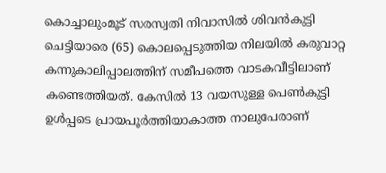കൊച്ചാലുംമൂട് സരസ്വതി നിവാസിൽ ശിവൻകുട്ടി ചെട്ടിയാരെ (65) കൊലപ്പെടുത്തിയ നിലയിൽ കരുവാറ്റ കന്നുകാലിപ്പാലത്തിന് സമീപത്തെ വാടകവീട്ടിലാണ് കണ്ടെത്തിയത്. കേസിൽ 13 വയസുള്ള പെൺകുട്ടി ഉൾപ്പടെ പ്രായപൂർത്തിയാകാത്ത നാലുപേരാണ്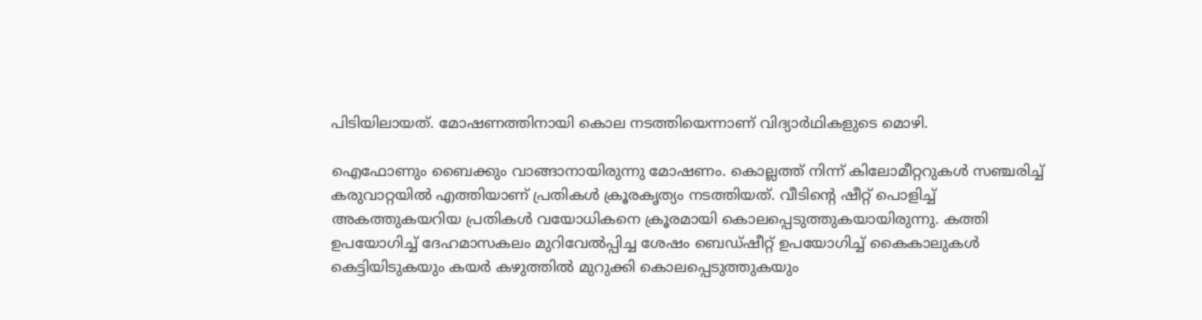പിടിയിലായത്. മോഷണത്തിനായി കൊല നടത്തിയെന്നാണ് വിദ്യാർഥികളുടെ മൊഴി.

ഐഫോണും ബൈക്കും വാങ്ങാനായിരുന്നു മോഷണം. കൊല്ലത്ത് നിന്ന് കിലോമീറ്ററുകൾ സഞ്ചരിച്ച് കരുവാറ്റയിൽ എത്തിയാണ് പ്രതികൾ ക്രൂരകൃത്യം നടത്തിയത്. വീടിന്റെ ഷീറ്റ് പൊളിച്ച് അകത്തുകയറിയ പ്രതികൾ വയോധികനെ ക്രൂരമായി കൊലപ്പെടുത്തുകയായിരുന്നു. കത്തി ഉപയോഗിച്ച് ദേഹമാസകലം മുറിവേൽപ്പിച്ച ശേഷം ബെഡ്ഷീറ്റ് ഉപയോഗിച്ച് കൈകാലുകൾ കെട്ടിയിടുകയും കയർ കഴുത്തിൽ മുറുക്കി കൊലപ്പെടുത്തുകയും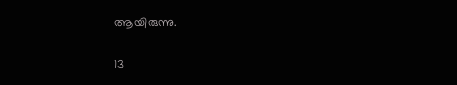ആയിരുന്നു.

13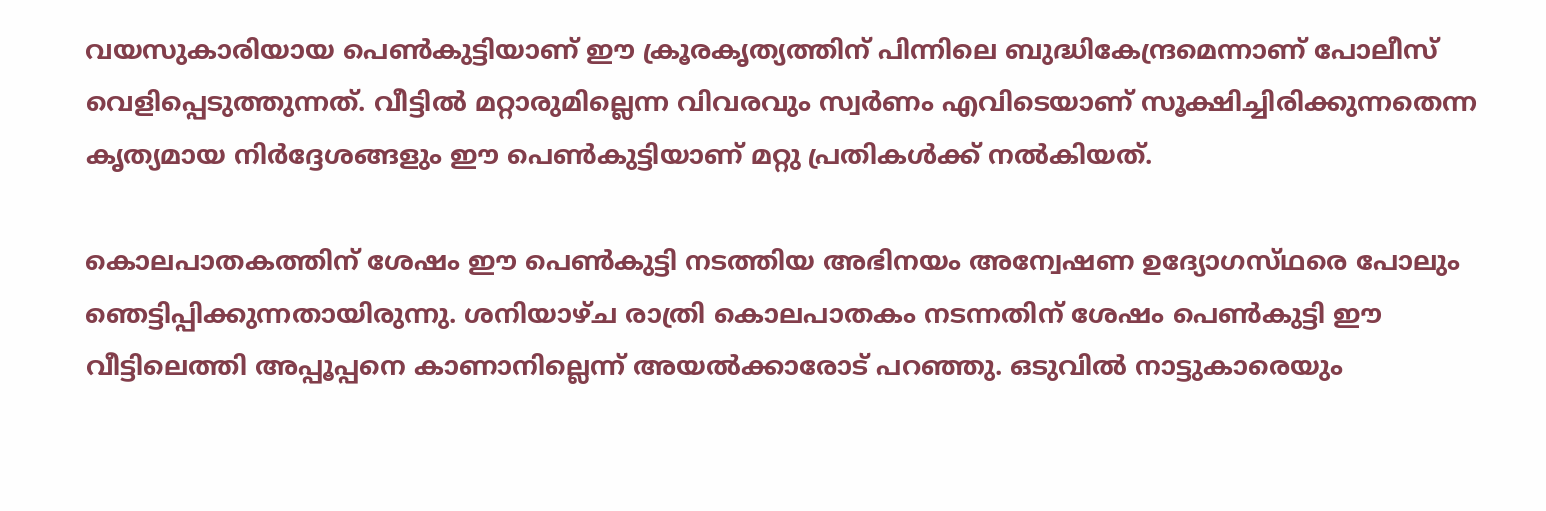വയസുകാരിയായ പെൺകുട്ടിയാണ് ഈ ക്രൂരകൃത്യത്തിന് പിന്നിലെ ബുദ്ധികേന്ദ്രമെന്നാണ് പോലീസ് വെളിപ്പെടുത്തുന്നത്. വീട്ടിൽ മറ്റാരുമില്ലെന്ന വിവരവും സ്വർണം എവിടെയാണ് സൂക്ഷിച്ചിരിക്കുന്നതെന്ന കൃത്യമായ നിർദ്ദേശങ്ങളും ഈ പെൺകുട്ടിയാണ് മറ്റു പ്രതികൾക്ക് നൽകിയത്.

കൊലപാതകത്തിന് ശേഷം ഈ പെൺകുട്ടി നടത്തിയ അഭിനയം അന്വേഷണ ഉദ്യോഗസ്‌ഥരെ പോലും ഞെട്ടിപ്പിക്കുന്നതായിരുന്നു. ശനിയാഴ്‌ച രാത്രി കൊലപാതകം നടന്നതിന് ശേഷം പെൺകുട്ടി ഈ വീട്ടിലെത്തി അപ്പൂപ്പനെ കാണാനില്ലെന്ന് അയൽക്കാരോട് പറഞ്ഞു. ഒടുവിൽ നാട്ടുകാരെയും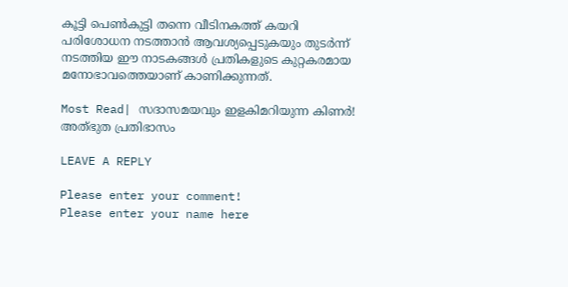കൂട്ടി പെൺകുട്ടി തന്നെ വീടിനകത്ത് കയറി പരിശോധന നടത്താൻ ആവശ്യപ്പെടുകയും തുടർന്ന് നടത്തിയ ഈ നാടകങ്ങൾ പ്രതികളുടെ കുറ്റകരമായ മനോഭാവത്തെയാണ് കാണിക്കുന്നത്.

Most Read| സദാസമയവും ഇളകിമറിയുന്ന കിണർ! അത്‌ഭുത പ്രതിഭാസം

LEAVE A REPLY

Please enter your comment!
Please enter your name here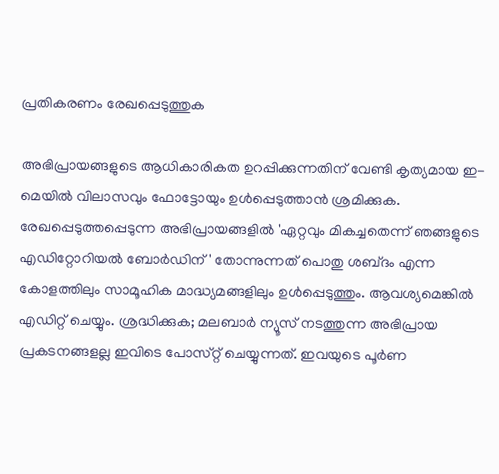പ്രതികരണം രേഖപ്പെടുത്തുക

അഭിപ്രായങ്ങളുടെ ആധികാരികത ഉറപ്പിക്കുന്നതിന് വേണ്ടി കൃത്യമായ ഇ-മെയിൽ വിലാസവും ഫോട്ടോയും ഉൾപ്പെടുത്താൻ ശ്രമിക്കുക. രേഖപ്പെടുത്തപ്പെടുന്ന അഭിപ്രായങ്ങളിൽ 'ഏറ്റവും മികച്ചതെന്ന് ഞങ്ങളുടെ എഡിറ്റോറിയൽ ബോർഡിന്' തോന്നുന്നത് പൊതു ശബ്‌ദം എന്ന കോളത്തിലും സാമൂഹിക മാദ്ധ്യമങ്ങളിലും ഉൾപ്പെടുത്തും. ആവശ്യമെങ്കിൽ എഡിറ്റ് ചെയ്യും. ശ്രദ്ധിക്കുക; മലബാർ ന്യൂസ് നടത്തുന്ന അഭിപ്രായ പ്രകടനങ്ങളല്ല ഇവിടെ പോസ്‌റ്റ് ചെയ്യുന്നത്. ഇവയുടെ പൂർണ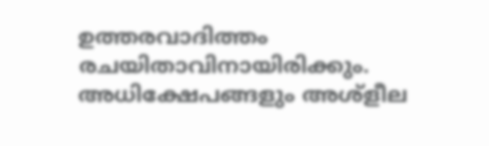ഉത്തരവാദിത്തം രചയിതാവിനായിരിക്കും. അധിക്ഷേപങ്ങളും അശ്‌ളീല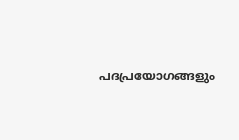പദപ്രയോഗങ്ങളും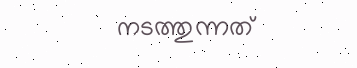നടത്തുന്നത്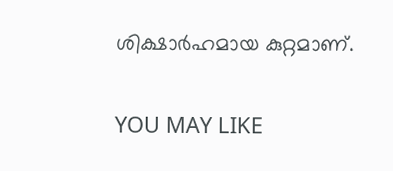ശിക്ഷാർഹമായ കുറ്റമാണ്.

YOU MAY LIKE